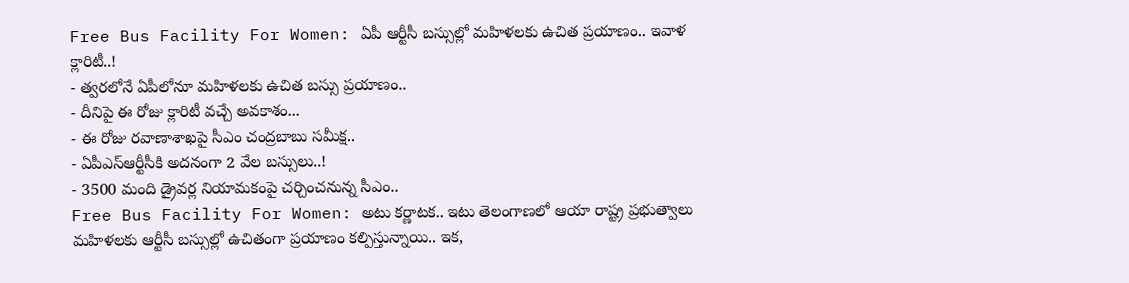Free Bus Facility For Women: ఏపీ ఆర్టీసీ బస్సుల్లో మహిళలకు ఉచిత ప్రయాణం.. ఇవాళ క్లారిటీ..!
- త్వరలోనే ఏపీలోనూ మహిళలకు ఉచిత బస్సు ప్రయాణం..
- దీనిపై ఈ రోజు క్లారిటీ వచ్చే అవకాశం...
- ఈ రోజు రవాణాశాఖపై సీఎం చంద్రబాబు సమీక్ష..
- ఏపీఎస్ఆర్టీసీకి అదనంగా 2 వేల బస్సులు..!
- 3500 మంది డ్రైవర్ల నియామకంపై చర్చించనున్న సీఎం..
Free Bus Facility For Women: అటు కర్ణాటక.. ఇటు తెలంగాణలో ఆయా రాష్ట్ర ప్రభుత్వాలు మహిళలకు ఆర్టీసీ బస్సుల్లో ఉచితంగా ప్రయాణం కల్పిస్తున్నాయి.. ఇక,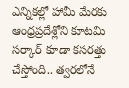ఎన్నికల్లో హామీ మేరకు ఆంధ్రప్రదేశ్లోని కూటమి సర్కార్ కూడా కసరత్తు చేస్తోంది.. త్వరలోనే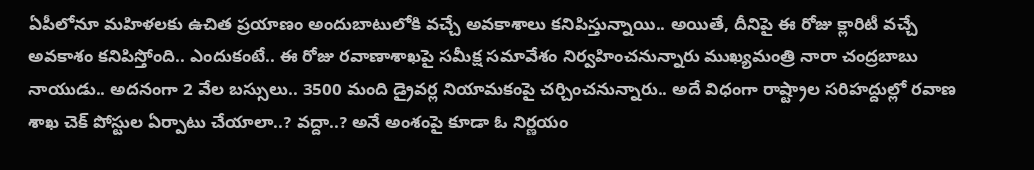ఏపీలోనూ మహిళలకు ఉచిత ప్రయాణం అందుబాటులోకి వచ్చే అవకాశాలు కనిపిస్తున్నాయి.. అయితే, దీనిపై ఈ రోజు క్లారిటీ వచ్చే అవకాశం కనిపిస్తోంది.. ఎందుకంటే.. ఈ రోజు రవాణాశాఖపై సమీక్ష సమావేశం నిర్వహించనున్నారు ముఖ్యమంత్రి నారా చంద్రబాబు నాయుడు.. అదనంగా 2 వేల బస్సులు.. 3500 మంది డ్రైవర్ల నియామకంపై చర్చించనున్నారు.. అదే విధంగా రాష్ట్రాల సరిహద్దుల్లో రవాణ శాఖ చెక్ పోస్టుల ఏర్పాటు చేయాలా..? వద్దా..? అనే అంశంపై కూడా ఓ నిర్ణయం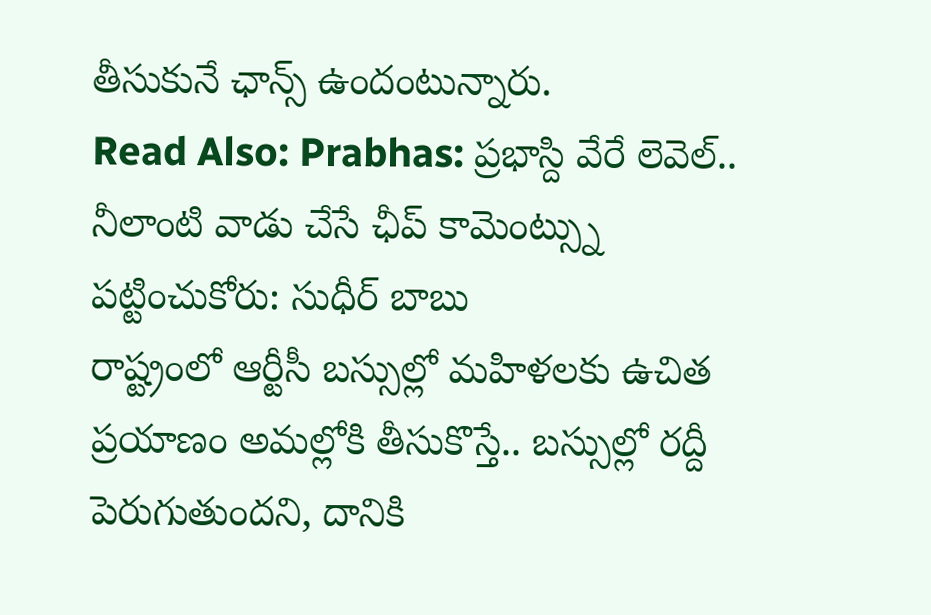తీసుకునే ఛాన్స్ ఉందంటున్నారు.
Read Also: Prabhas: ప్రభాస్ది వేరే లెవెల్.. నీలాంటి వాడు చేసే ఛీప్ కామెంట్స్ను పట్టించుకోరు: సుధీర్ బాబు
రాష్ట్రంలో ఆర్టీసీ బస్సుల్లో మహిళలకు ఉచిత ప్రయాణం అమల్లోకి తీసుకొస్తే.. బస్సుల్లో రద్దీ పెరుగుతుందని, దానికి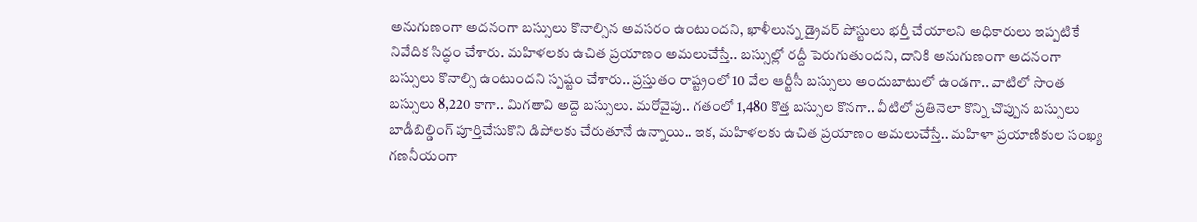అనుగుణంగా అదనంగా బస్సులు కొనాల్సిన అవసరం ఉంటుందని, ఖాళీలున్న డ్రైవర్ పోస్టులు భర్తీ చేయాలని అధికారులు ఇప్పటికే నివేదిక సిద్ధం చేశారు. మహిళలకు ఉచిత ప్రయాణం అమలుచేస్తే.. బస్సుల్లో రద్దీ పెరుగుతుందని, దానికి అనుగుణంగా అదనంగా బస్సులు కొనాల్సి ఉంటుందని స్పష్టం చేశారు.. ప్రస్తుతం రాష్ట్రంలో 10 వేల ఆర్టీసీ బస్సులు అందుబాటులో ఉండగా.. వాటిలో సొంత బస్సులు 8,220 కాగా.. మిగతావి అద్దె బస్సులు. మరోవైపు.. గతంలో 1,480 కొత్త బస్సుల కొనగా.. వీటిలో ప్రతినెలా కొన్ని చొప్పున బస్సులు బాడీబిల్డింగ్ పూర్తిచేసుకొని డిపోలకు చేరుతూనే ఉన్నాయి.. ఇక, మహిళలకు ఉచిత ప్రయాణం అమలుచేస్తే.. మహిళా ప్రయాణికుల సంఖ్య గణనీయంగా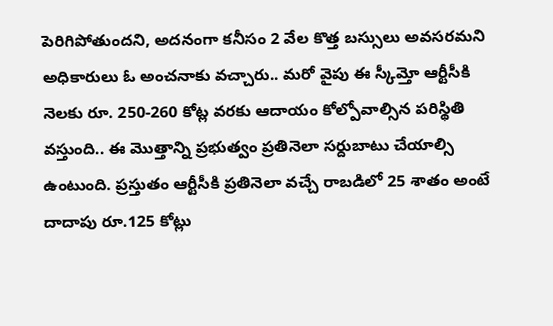పెరిగిపోతుందని, అదనంగా కనీసం 2 వేల కొత్త బస్సులు అవసరమని అధికారులు ఓ అంచనాకు వచ్చారు.. మరో వైపు ఈ స్కీమ్తో ఆర్టీసీకి నెలకు రూ. 250-260 కోట్ల వరకు ఆదాయం కోల్పోవాల్సిన పరిస్థితి వస్తుంది.. ఈ మొత్తాన్ని ప్రభుత్వం ప్రతినెలా సర్దుబాటు చేయాల్సి ఉంటుంది. ప్రస్తుతం ఆర్టీసీకి ప్రతినెలా వచ్చే రాబడిలో 25 శాతం అంటే దాదాపు రూ.125 కోట్లు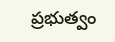ప్రభుత్వం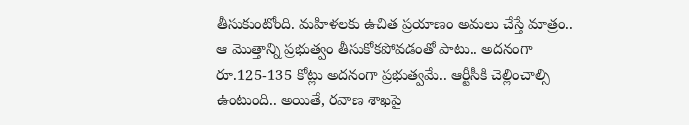తీసుకుంటోంది. మహిళలకు ఉచిత ప్రయాణం అమలు చేస్తే మాత్రం.. ఆ మొత్తాన్ని ప్రభుత్వం తీసుకోకపోవడంతో పాటు.. అదనంగా రూ.125-135 కోట్లు అదనంగా ప్రభుత్వమే.. ఆర్టీసీకి చెల్లించాల్సి ఉంటుంది.. అయితే, రవాణ శాఖపై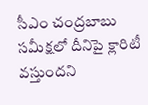సీఎం చంద్రబాబు సమీక్షలో దీనిపై క్లారిటీ వస్తుందని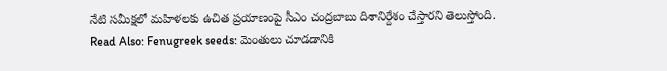నేటి సమీక్షలో మహిళలకు ఉచిత ప్రయాణంపై సీఎం చంద్రబాబు దిశానిర్దేశం చేస్తారని తెలుస్తోంది.
Read Also: Fenugreek seeds: మెంతులు చూడడానికి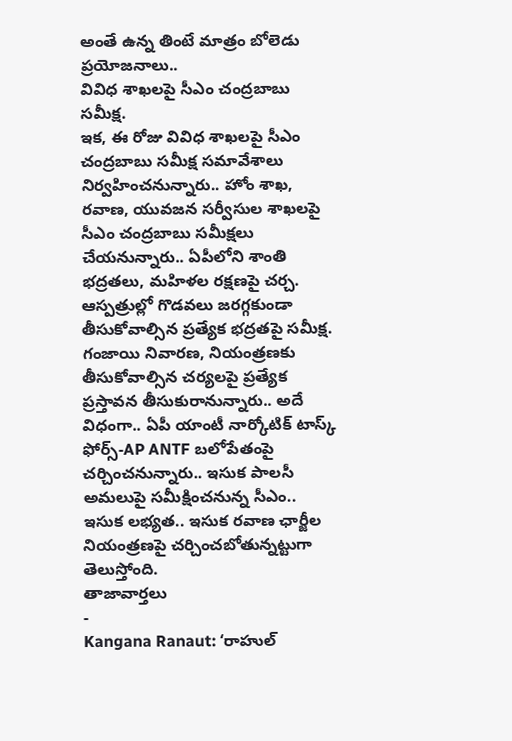అంతే ఉన్న తింటే మాత్రం బోలెడు ప్రయోజనాలు..
వివిధ శాఖలపై సీఎం చంద్రబాబు సమీక్ష.
ఇక, ఈ రోజు వివిధ శాఖలపై సీఎం చంద్రబాబు సమీక్ష సమావేశాలు నిర్వహించనున్నారు.. హోం శాఖ, రవాణ, యువజన సర్వీసుల శాఖలపై సీఎం చంద్రబాబు సమీక్షలు చేయనున్నారు.. ఏపీలోని శాంతి భద్రతలు, మహిళల రక్షణపై చర్చ. ఆస్పత్రుల్లో గొడవలు జరగ్గకుండా తీసుకోవాల్సిన ప్రత్యేక భద్రతపై సమీక్ష. గంజాయి నివారణ, నియంత్రణకు తీసుకోవాల్సిన చర్యలపై ప్రత్యేక ప్రస్తావన తీసుకురానున్నారు.. అదే విధంగా.. ఏపీ యాంటీ నార్కోటిక్ టాస్క్ ఫోర్స్-AP ANTF బలోపేతంపై చర్చించనున్నారు.. ఇసుక పాలసీ అమలుపై సమీక్షించనున్న సీఎం.. ఇసుక లభ్యత.. ఇసుక రవాణ ఛార్జీల నియంత్రణపై చర్చించబోతున్నట్టుగా తెలుస్తోంది.
తాజావార్తలు
-
Kangana Ranaut: ‘రాహుల్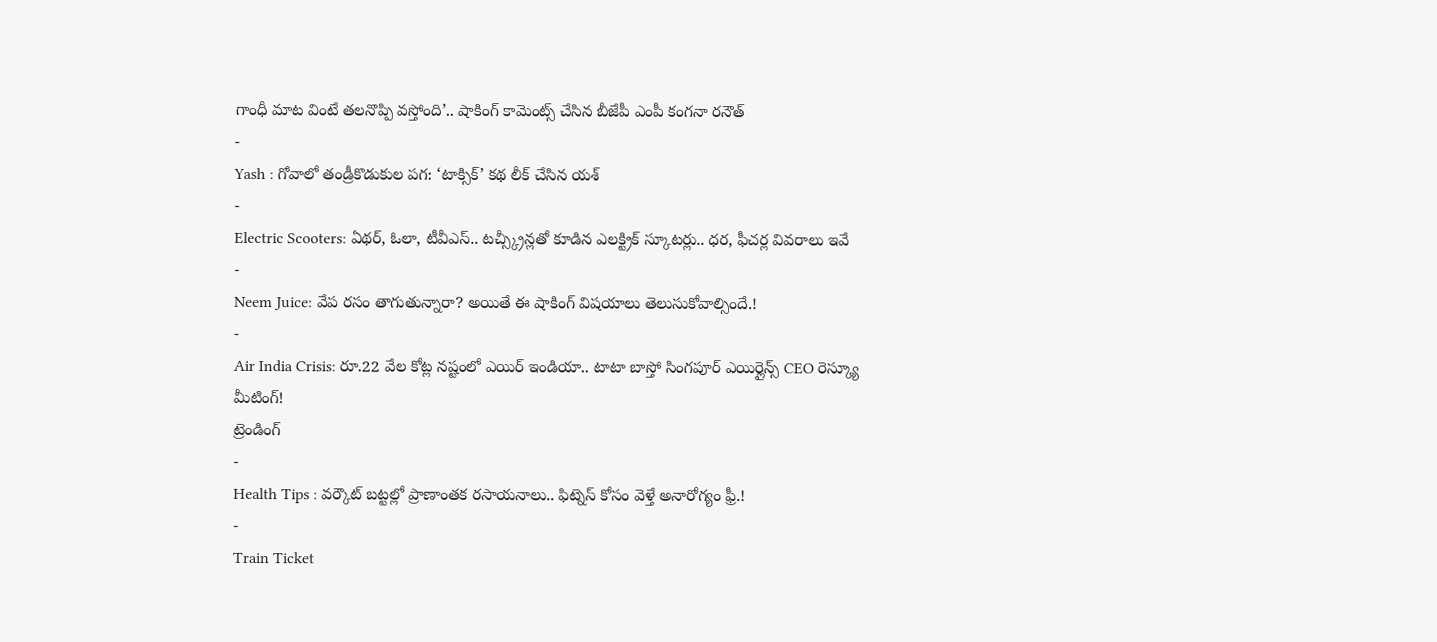గాంధీ మాట వింటే తలనొప్పి వస్తోంది’.. షాకింగ్ కామెంట్స్ చేసిన బీజేపీ ఎంపీ కంగనా రనౌత్
-
Yash : గోవాలో తండ్రీకొడుకుల పగ: ‘టాక్సిక్’ కథ లీక్ చేసిన యశ్
-
Electric Scooters: ఏథర్, ఓలా, టీవీఎస్.. టచ్స్క్రీన్లతో కూడిన ఎలక్ట్రిక్ స్కూటర్లు.. ధర, ఫీచర్ల వివరాలు ఇవే
-
Neem Juice: వేప రసం తాగుతున్నారా? అయితే ఈ షాకింగ్ విషయాలు తెలుసుకోవాల్సిందే.!
-
Air India Crisis: రూ.22 వేల కోట్ల నష్టంలో ఎయిర్ ఇండియా.. టాటా బాస్తో సింగపూర్ ఎయిర్లైన్స్ CEO రెస్క్యూ మీటింగ్!
ట్రెండింగ్
-
Health Tips : వర్కౌట్ బట్టల్లో ప్రాణాంతక రసాయనాలు.. ఫిట్నెస్ కోసం వెళ్తే అనారోగ్యం ఫ్రీ.!
-
Train Ticket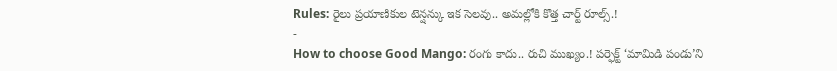Rules: రైలు ప్రయాణికుల టెన్షన్కు ఇక సెలవు.. అమల్లోకి కొత్త చార్ట్ రూల్స్.!
-
How to choose Good Mango: రంగు కాదు.. రుచి ముఖ్యం.! పర్ఫెక్ట్ ‘మామిడి పండు’ని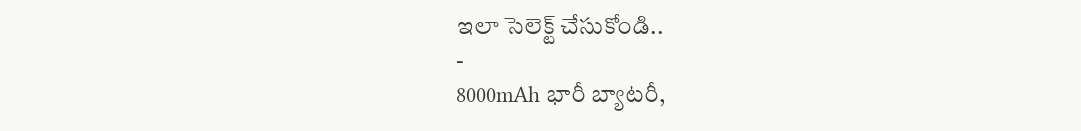ఇలా సెలెక్ట్ చేసుకోండి..
-
8000mAh భారీ బ్యాటరీ,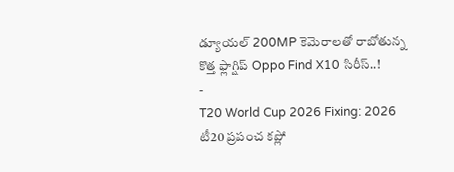డ్యూయల్ 200MP కెమెరాలతో రాబోతున్న కొత్త ఫ్లాగ్షిప్ Oppo Find X10 సిరీస్..!
-
T20 World Cup 2026 Fixing: 2026 టీ20 ప్రపంచ కప్లో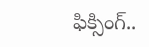ఫిక్సింగ్..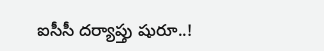ఐసీసీ దర్యాప్తు షురూ..!